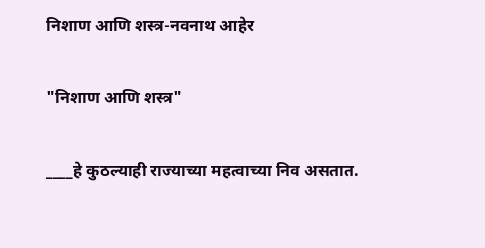निशाण आणि शस्त्र-नवनाथ आहेर

"निशाण आणि शस्त्र"

____हे कुठल्याही राज्याच्या महत्वाच्या निव असतात.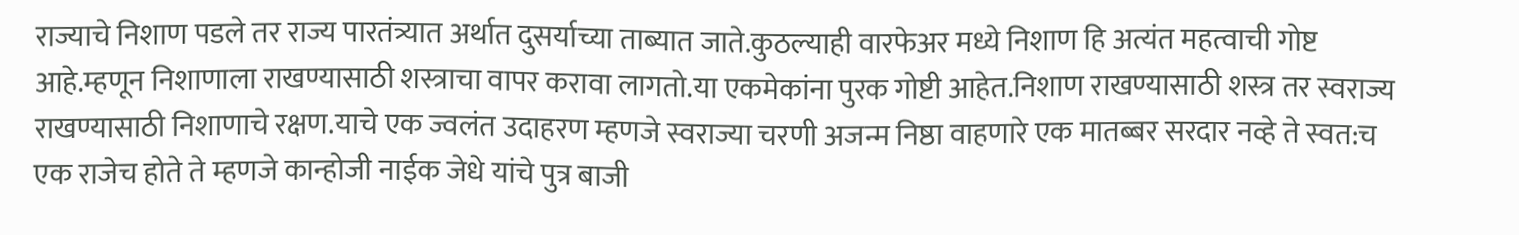राज्याचे निशाण पडले तर राज्य पारतंत्र्यात अर्थात दुसर्याच्या ताब्यात जाते.कुठल्याही वारफेअर मध्ये निशाण हि अत्यंत महत्वाची गोष्ट आहे.म्हणून निशाणाला राखण्यासाठी शस्त्राचा वापर करावा लागतो.या एकमेकांना पुरक गोष्टी आहेत.निशाण राखण्यासाठी शस्त्र तर स्वराज्य राखण्यासाठी निशाणाचे रक्षण.याचे एक ज्वलंत उदाहरण म्हणजे स्वराज्या चरणी अजन्म निष्ठा वाहणारे एक मातब्बर सरदार नव्हे ते स्वत:च एक राजेच होते ते म्हणजे कान्होजी नाईक जेधे यांचे पुत्र बाजी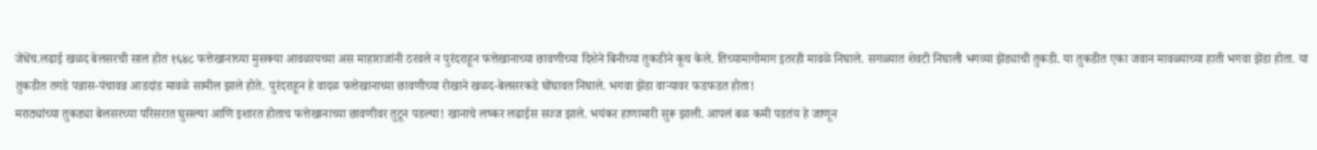जेंधेंच.लढाई खळद बेलसरची साल होत १६४८ फत्तेखानाच्या मुसक्या आवळायच्या अस माहाराजांनी ठरवले न पुरंदराहून फत्तेखानाच्या छावणीच्या दिशेने बिनीच्या तुकडीने कूच केले. तिच्यामागोमाग इतरही मावळे निघाले. सगळ्यात शेवटी निघाली भगव्या झेंड्याची तुकडी. या तुकडीत एका जवान मावळ्याच्या हाती भगवा झेंडा होता. या तुकडीत तगडे पन्नास-पंचावन्न आडदांड मावळे सामील झाले होते. पुरंदराहून हे वादळ फत्तेखानाच्या छावणीच्या रोखाने खळद-बेलसरकडे घोंघावत निघाले. भगवा झेंडा वार्‍यावर फडफडत होता!
मराठ्यांच्या तुकड्या बेलसरच्या परिसरात घुसल्या आणि इशारत होताच फत्तेखानाच्या छावणीवर तुटून पडल्या! खानाचे लष्कर लढाईस सज्ज झाले. भयंकर हाणामारी सुरू झाली. आपलं बळ कमी पडतंय हे जाणून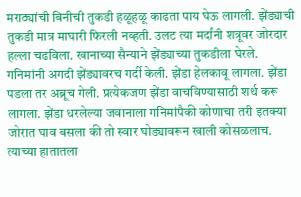मराठ्यांची बिनीची तुकडी हळूहळू काढता पाय घेऊ लागली. झेंड्याची तुकडी मात्र माघारी फिरली नव्हती. उलट त्या मर्दांनी शत्रूवर जोरदार हल्ला चढविला. खानाच्या सैन्याने झेंड्याच्या तुकडीला घेरले. गनिमांनी अगदी झेंड्यावरच गर्दी केली. झेंडा हेलकावू लागला. झेंडा पडला तर अब्रूच गेली. प्रत्येकजण झेंडा वाचविण्यासाठी शर्थ करू लागला. झेंडा धरलेल्या जवानाला गनिमांपैकी कोणाचा तरी इतक्या जोरात घाव बसला की तो स्वार घोड्यावरून खाली कोसळलाच. त्याच्या हातातला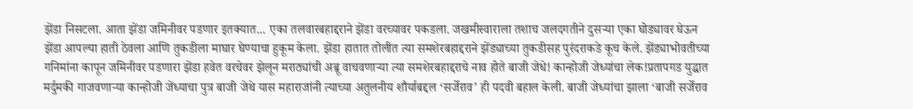झेंडा निसटला. आता झेंडा जमिनीवर पडणार इतक्यात... एका तलवारबहाद्दराने झेंडा वरच्यावर पकडला. जखमीस्वाराला तशाच जलदगतीने दुसर्‍या एका घोड्यावर घेऊन झेंडा आपल्या हाती ठेवला आणि तुकडीला माघार घेण्याचा हुकूम केला. झेंडा हातात तोलीत त्या समशेरबहाद्दराने झेंड्याच्या तुकडीसह पुरंदराकडे कूच केले. झेंड्याभोवतीच्या गनिमांना कापून जमिनीवर पडणारा झेंडा हवेत वरचेवर झेलून मराठ्यांची अब्रू वाचवणार्‍या त्या समशेरबहाद्दराचे नाव होते बाजी जेधे! कान्होजी जेध्यांचा लेक!प्रतापगड युद्धात मर्दुमकी गाजवणार्‍या कान्होजी जेंध्याचा पुत्र बाजी जेथे यास महाराजांनी त्याच्या अतुलनीय शौर्याबद्दल ‘सर्जेराव’ ही पदवी बहाल केली. बाजी जेध्यांचा झाला ‘बाजी सर्जेराव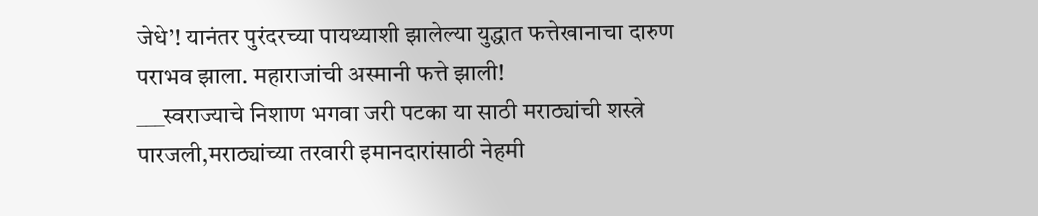जेधे’! यानंतर पुरंदरच्या पायथ्याशी झालेल्या युद्धात फत्तेखानाचा दारुण पराभव झाला. महाराजांची अस्मानी फत्ते झाली!
___स्वराज्याचे निशाण भगवा जरी पटका या साठी मराठ्यांची शस्त्रे पारजली,मराठ्यांच्या तरवारी इमानदारांसाठी नेहमी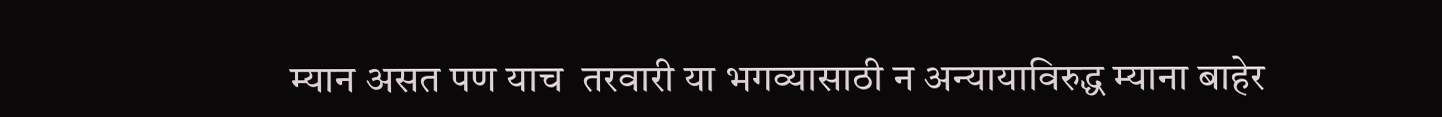म्यान असत पण याच  तरवारी या भगव्यासाठी न अन्यायाविरुद्ध म्याना बाहेर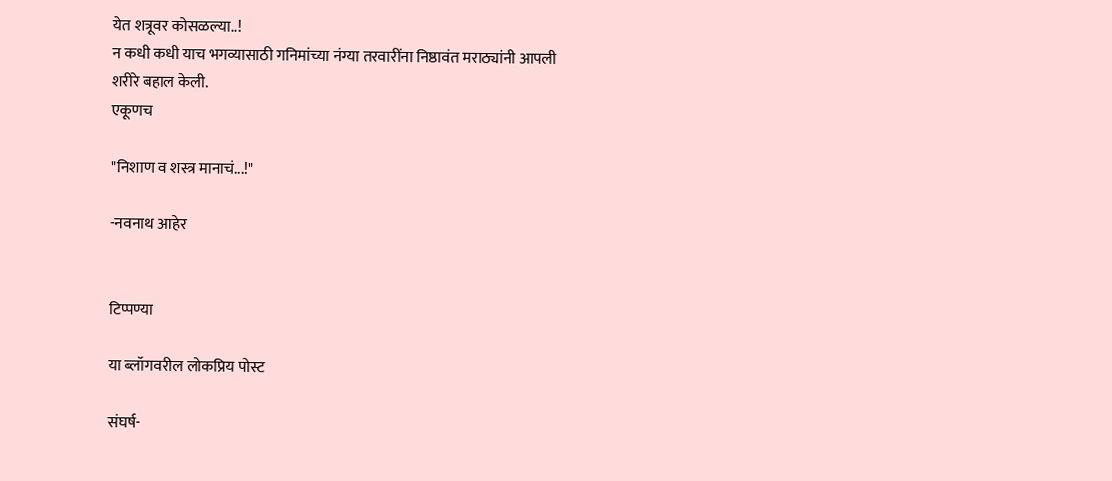येत शत्रूवर कोसळल्या..!
न कधी कधी याच भगव्यासाठी गनिमांच्या नंग्या तरवारींना निष्ठावंत मराठ्यांनी आपली शरीरे बहाल केली.
एकूणच

"निशाण व शस्त्र मानाचं...!"

-नवनाथ आहेर


टिप्पण्या

या ब्लॉगवरील लोकप्रिय पोस्ट

संघर्ष-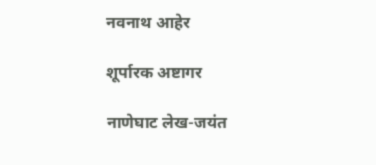नवनाथ आहेर

शूर्पारक अष्टागर

नाणेघाट लेख-जयंत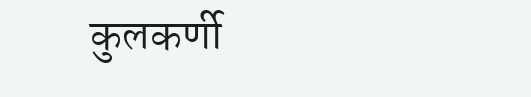कुलकर्णी